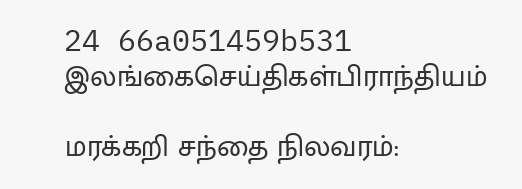24 66a051459b531
இலங்கைசெய்திகள்பிராந்தியம்

மரக்கறி சந்தை நிலவரம்: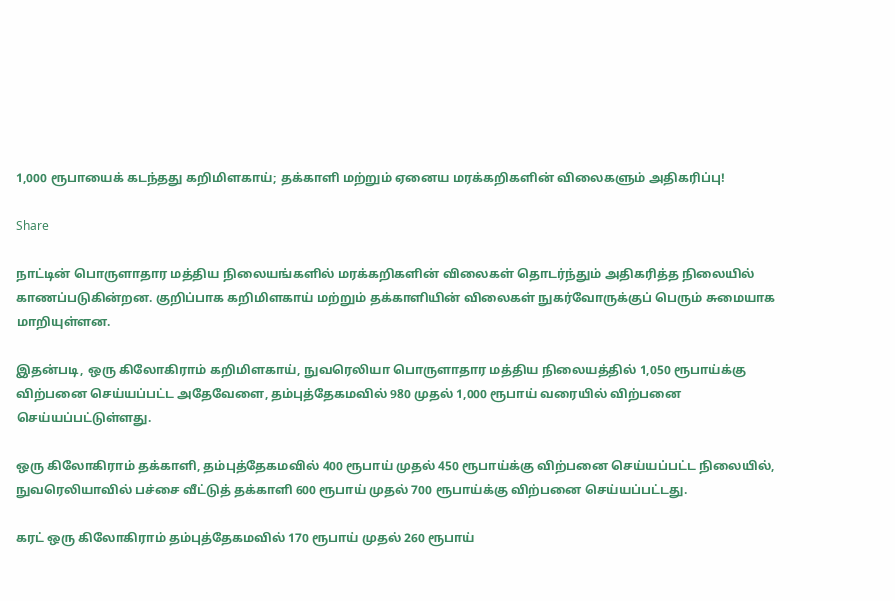1,000 ரூபாயைக் கடந்தது கறிமிளகாய்; தக்காளி மற்றும் ஏனைய மரக்கறிகளின் விலைகளும் அதிகரிப்பு!

Share

நாட்டின் பொருளாதார மத்திய நிலையங்களில் மரக்கறிகளின் விலைகள் தொடர்ந்தும் அதிகரித்த நிலையில் காணப்படுகின்றன. குறிப்பாக கறிமிளகாய் மற்றும் தக்காளியின் விலைகள் நுகர்வோருக்குப் பெரும் சுமையாக மாறியுள்ளன.

இதன்படி, ஒரு கிலோகிராம் கறிமிளகாய், நுவரெலியா பொருளாதார மத்திய நிலையத்தில் 1,050 ரூபாய்க்கு விற்பனை செய்யப்பட்ட அதேவேளை, தம்புத்தேகமவில் 980 முதல் 1,000 ரூபாய் வரையில் விற்பனை செய்யப்பட்டுள்ளது.

ஒரு கிலோகிராம் தக்காளி, தம்புத்தேகமவில் 400 ரூபாய் முதல் 450 ரூபாய்க்கு விற்பனை செய்யப்பட்ட நிலையில், நுவரெலியாவில் பச்சை வீட்டுத் தக்காளி 600 ரூபாய் முதல் 700 ரூபாய்க்கு விற்பனை செய்யப்பட்டது.

கரட் ஒரு கிலோகிராம் தம்புத்தேகமவில் 170 ரூபாய் முதல் 260 ரூபாய்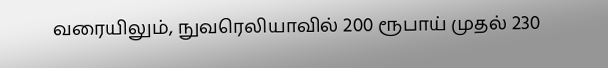வரையிலும், நுவரெலியாவில் 200 ரூபாய் முதல் 230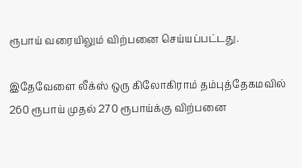ரூபாய் வரையிலும் விற்பனை செய்யப்பட்டது.

இதேவேளை லீக்ஸ் ஒரு கிலோகிராம் தம்புத்தேகமவில் 260 ரூபாய் முதல் 270 ரூபாய்க்கு விற்பனை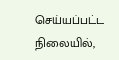செய்யப்பட்ட நிலையில்,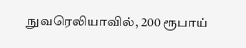நுவரெலியாவில், 200 ரூபாய்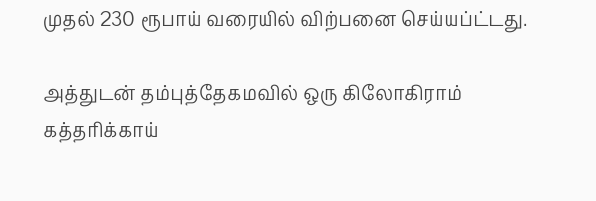முதல் 230 ரூபாய் வரையில் விற்பனை செய்யப்ட்டது.

அத்துடன் தம்புத்தேகமவில் ஒரு கிலோகிராம் கத்தரிக்காய்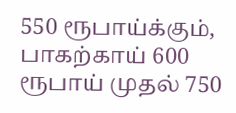550 ரூபாய்க்கும், பாகற்காய் 600 ரூபாய் முதல் 750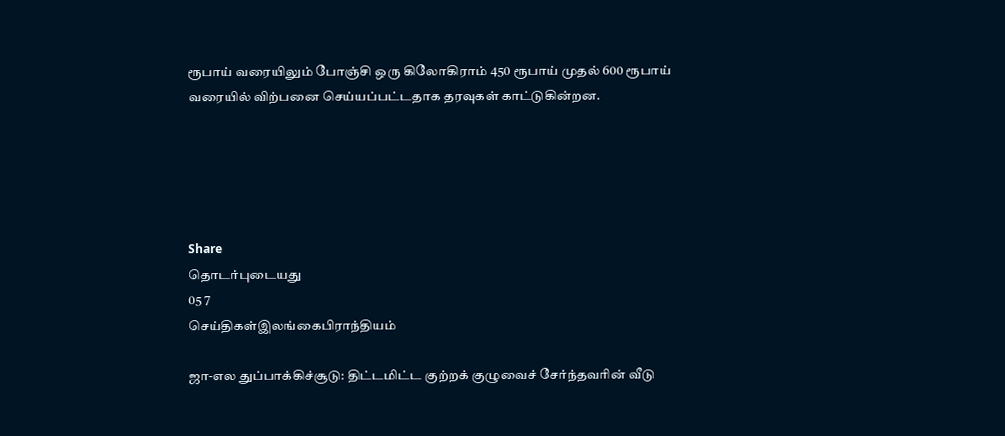ரூபாய் வரையிலும் போஞ்சி ஒரு கிலோகிராம் 450 ரூபாய் முதல் 600 ரூபாய் வரையில் விற்பனை செய்யப்பட்டதாக தரவுகள் காட்டுகின்றன.





Share
தொடர்புடையது
05 7
செய்திகள்இலங்கைபிராந்தியம்

ஜா-எல துப்பாக்கிச்சூடு: திட்டமிட்ட குற்றக் குழுவைச் சேர்ந்தவரின் வீடு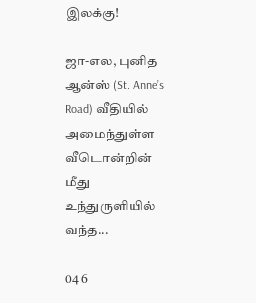இலக்கு!

ஜா-எல, புனித ஆன்ஸ் (St. Anne’s Road) வீதியில் அமைந்துள்ள வீடொன்றின் மீது உந்துருளியில் வந்த...

04 6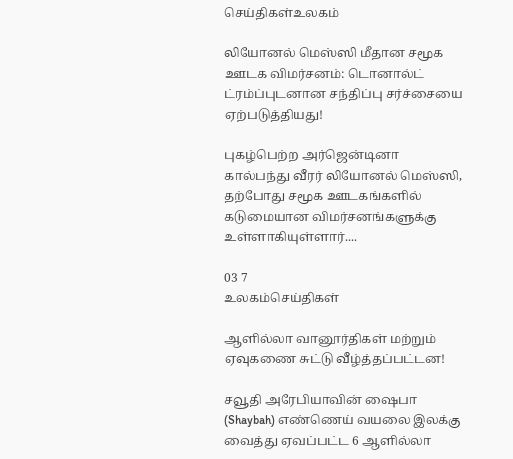செய்திகள்உலகம்

லியோனல் மெஸ்ஸி மீதான சமூக ஊடக விமர்சனம்: டொனால்ட் ட்ரம்ப்புடனான சந்திப்பு சர்ச்சையை ஏற்படுத்தியது!

புகழ்பெற்ற அர்ஜென்டினா கால்பந்து வீரர் லியோனல் மெஸ்ஸி, தற்போது சமூக ஊடகங்களில் கடுமையான விமர்சனங்களுக்கு உள்ளாகியுள்ளார்....

03 7
உலகம்செய்திகள்

ஆளில்லா வானூர்திகள் மற்றும் ஏவுகணை சுட்டு வீழ்த்தப்பட்டன!

சவூதி அரேபியாவின் ஷைபா (Shaybah) எண்ணெய் வயலை இலக்கு வைத்து ஏவப்பட்ட 6 ஆளில்லா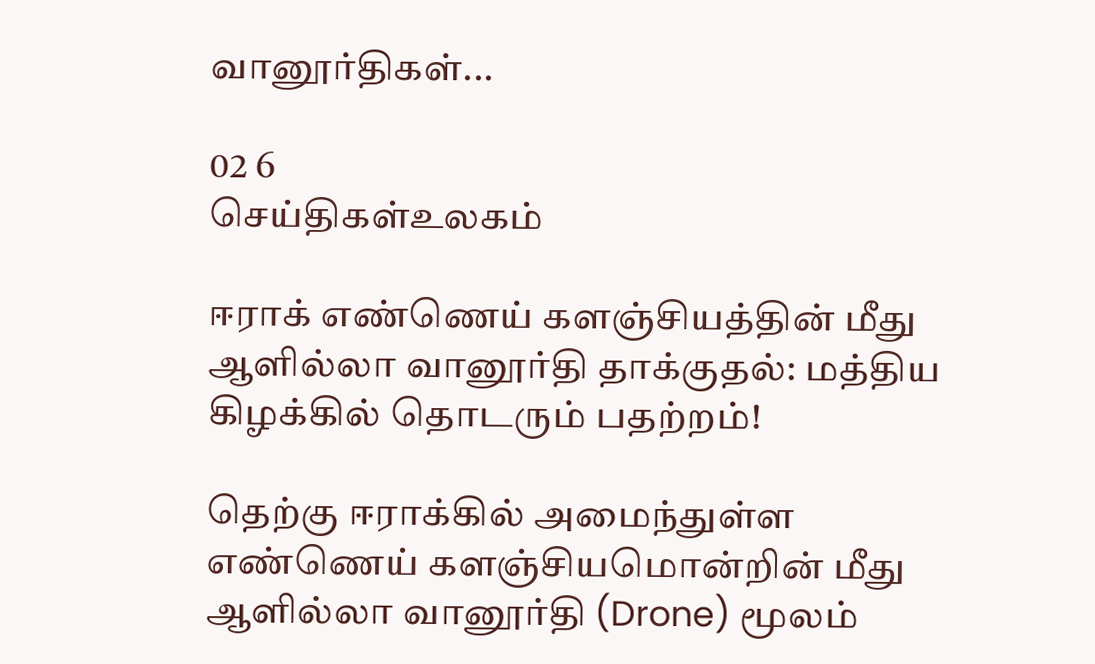வானூர்திகள்...

02 6
செய்திகள்உலகம்

ஈராக் எண்ணெய் களஞ்சியத்தின் மீது ஆளில்லா வானூர்தி தாக்குதல்: மத்திய கிழக்கில் தொடரும் பதற்றம்!

தெற்கு ஈராக்கில் அமைந்துள்ள எண்ணெய் களஞ்சியமொன்றின் மீது ஆளில்லா வானூர்தி (Drone) மூலம்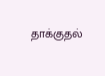தாக்குதல்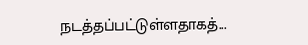நடத்தப்பட்டுள்ளதாகத்...